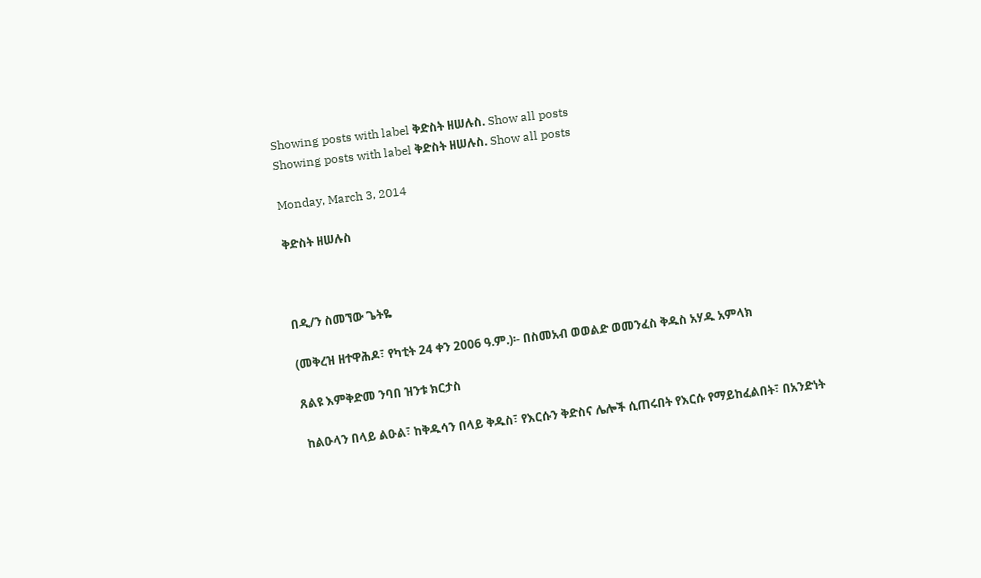Showing posts with label ቅድስት ዘሠሉስ. Show all posts
Showing posts with label ቅድስት ዘሠሉስ. Show all posts

Monday, March 3, 2014

ቅድስት ዘሠሉስ



በዲ/ን ስመኘው ጌትዬ

(መቅረዝ ዘተዋሕዶ፣ የካቲት 24 ቀን 2006 ዓ.ም.)፡- በስመአብ ወወልድ ወመንፈስ ቅዱስ አሃዱ አምላክ

ጸልዩ እምቅድመ ንባበ ዝንቱ ክርታስ

 ከልዑላን በላይ ልዑል፣ ከቅዱሳን በላይ ቅዱስ፣ የእርሱን ቅድስና ሌሎች ሲጠሩበት የእርሱ የማይከፈልበት፣ በአንድነት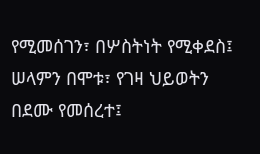የሚመሰገን፣ በሦስትነት የሚቀደስ፤ ሠላምን በሞቱ፣ የገዛ ህይወትን በደሙ የመሰረተ፤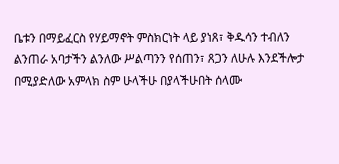ቤቱን በማይፈርስ የሃይማኖት ምስክርነት ላይ ያነጸ፣ ቅዱሳን ተብለን ልንጠራ አባታችን ልንለው ሥልጣንን የሰጠን፣ ጸጋን ለሁሉ እንደችሎታ በሚያድለው አምላክ ስም ሁላችሁ በያላችሁበት ሰላሙ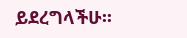ይደረግላችሁ፡፡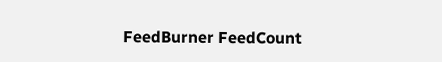FeedBurner FeedCount